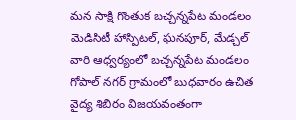మన సాక్షి గొంతుక బచ్చన్నపేట మండలం మెడిసిటీ హాస్పిటల్, ఘనపూర్, మేడ్చల్ వారి ఆధ్వర్యంలో బచ్చన్నపేట మండలం గోపాల్ నగర్ గ్రామంలో బుధవారం ఉచిత వైద్య శిబిరం విజయవంతంగా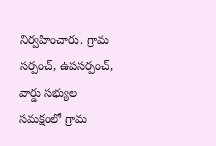నిర్వహించారు. గ్రామ సర్పంచ్, ఉపసర్పంచ్, వార్డు సభ్యుల సమక్షంలో గ్రామ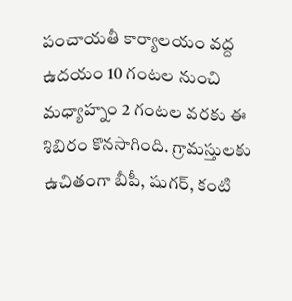పంచాయతీ కార్యాలయం వద్ద ఉదయం 10 గంటల నుంచి మధ్యాహ్నం 2 గంటల వరకు ఈ శిబిరం కొనసాగింది. గ్రామస్తులకు ఉచితంగా బీపీ, షుగర్, కంటి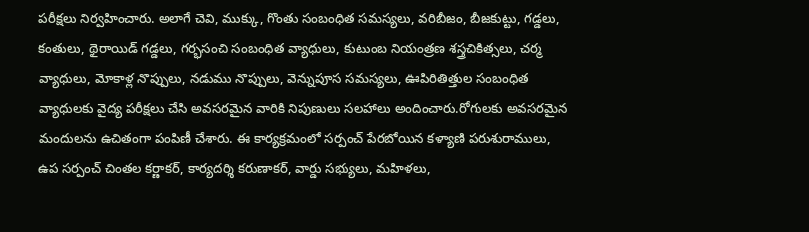పరీక్షలు నిర్వహించారు. అలాగే చెవి, ముక్కు, గొంతు సంబంధిత సమస్యలు, వరిబీజం, బీజకుట్టు, గడ్డలు, కంతులు, థైరాయిడ్ గడ్డలు, గర్భసంచి సంబంధిత వ్యాధులు, కుటుంబ నియంత్రణ శస్త్రచికిత్సలు, చర్మ వ్యాధులు, మోకాళ్ల నొప్పులు, నడుము నొప్పులు, వెన్నుపూస సమస్యలు, ఊపిరితిత్తుల సంబంధిత వ్యాధులకు వైద్య పరీక్షలు చేసి అవసరమైన వారికి నిపుణులు సలహాలు అందించారు.రోగులకు అవసరమైన మందులను ఉచితంగా పంపిణీ చేశారు. ఈ కార్యక్రమంలో సర్పంచ్ పేరబోయిన కళ్యాణి పరుశురాములు, ఉప సర్పంచ్ చింతల కర్ణాకర్, కార్యదర్శి కరుణాకర్, వార్డు సభ్యులు, మహిళలు,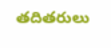తదితరులు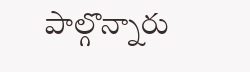పాల్గొన్నారు